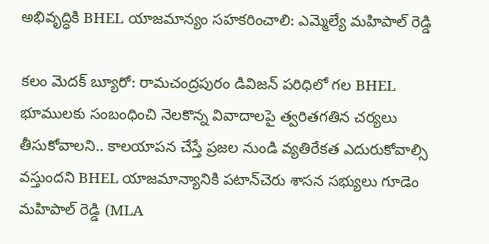అభివృద్ధికి BHEL యాజ‌మాన్యం సహ‌క‌రించాలి: ఎమ్మెల్యే మ‌హిపాల్ రెడ్డి

కలం మెద‌క్ బ్యూరో: రామచంద్రపురం డివిజన్ పరిధిలో గల BHEL భూములకు సంబంధించి నెలకొన్న వివాదాలపై త్వరితగతిన చర్యలు తీసుకోవాలని.. కాలయాపన చేస్తే ప్రజల నుండి వ్యతిరేకత ఎదురుకోవాల్సి వస్తుందని BHEL యాజమాన్యానికి పటాన్‌చెరు శాసన సభ్యులు గూడెం మహిపాల్ రెడ్డి (MLA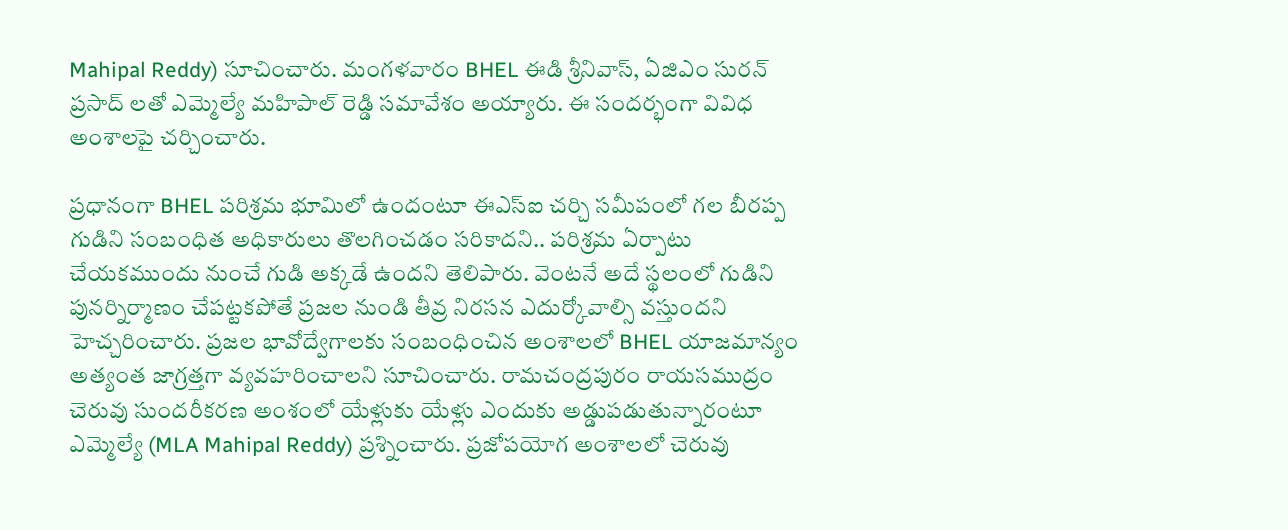Mahipal Reddy) సూచించారు. మంగళవారం BHEL ఈడి శ్రీనివాస్, ఏజిఎం సురన్ ప్రసాద్ లతో ఎమ్మెల్యే మహిపాల్ రెడ్డి సమావేశం అయ్యారు. ఈ సందర్భంగా వివిధ అంశాలపై చర్చించారు.

ప్రధానంగా BHEL పరిశ్రమ భూమిలో ఉందంటూ ఈఎస్ఐ చర్చి సమీపంలో గల బీరప్ప గుడిని సంబంధిత అధికారులు తొలగించడం స‌రికాద‌ని.. పరిశ్రమ ఏర్పాటు చేయకముందు నుంచే గుడి అక్కడే ఉందని తెలిపారు. వెంటనే అదే స్థలంలో గుడిని పునర్నిర్మాణం చేపట్టకపోతే ప్రజల నుండి తీవ్ర నిరసన ఎదుర్కోవాల్సి వస్తుందని హెచ్చరించారు. ప్రజల భావోద్వేగాలకు సంబంధించిన అంశాలలో BHEL యాజ‌మాన్యం అత్యంత జాగ్రత్తగా వ్యవహరించాలని సూచించారు. రామచంద్రపురం రాయసముద్రం చెరువు సుందరీకరణ అంశంలో యేళ్లుకు యేళ్లు ఎందుకు అడ్డుపడుతున్నారంటూ ఎమ్మెల్యే (MLA Mahipal Reddy) ప్రశ్నించారు. ప్రజోపయోగ అంశాలలో చెరువు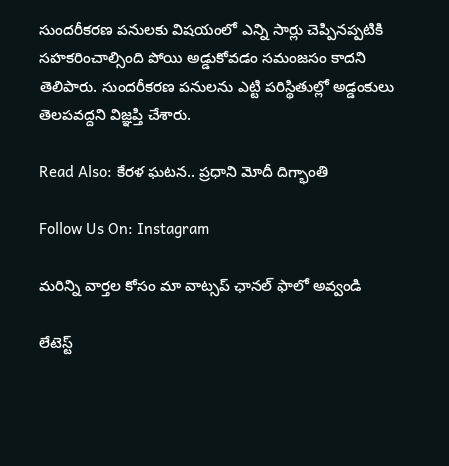సుందరీకరణ పనులకు విష‌యంలో ఎన్ని సార్లు చెప్పిన‌ప్ప‌టికి సహకరించాల్సింది పోయి అడ్డుకోవడం సమంజసం కాదని తెలిపారు. సుంద‌రీక‌ర‌ణ ప‌నుల‌ను ఎట్టి పరిస్థితుల్లో అడ్డంకులు తెలపవద్దని విజ్ఞప్తి చేశారు.

Read Also: కేరళ ఘటన.. ప్రధాని మోదీ దిగ్భాంతి

Follow Us On: Instagram

మ‌రిన్ని వార్త‌ల కోసం మా వాట్స‌ప్ ఛాన‌ల్ ఫాలో అవ్వండి

లేటెస్ట్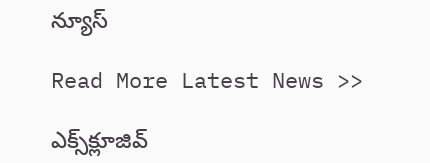న్యూస్‌

Read More Latest News >>

ఎక్స్‌క్లూజివ్‌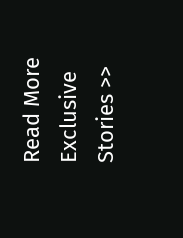Read More Exclusive Stories >>